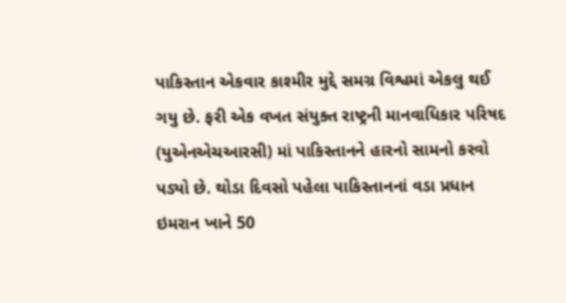પાકિસ્તાન એકવાર કાશ્મીર મુદ્દે સમગ્ર વિશ્વમાં એકલુ થઈ ગયુ છે. ફરી એક વખત સંયુક્ત રાષ્ટ્રની માનવાધિકાર પરિષદ (યુએનએચઆરસી) માં પાકિસ્તાનને હારનો સામનો કરવો પડ્યો છે. થોડા દિવસો પહેલા પાકિસ્તાનનાં વડા પ્રધાન ઇમરાન ખાને 50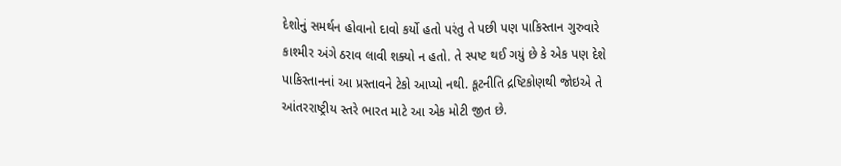દેશોનું સમર્થન હોવાનો દાવો કર્યો હતો પરંતુ તે પછી પણ પાકિસ્તાન ગુરુવારે કાશ્મીર અંગે ઠરાવ લાવી શક્યો ન હતો. તે સ્પષ્ટ થઈ ગયું છે કે એક પણ દેશે પાકિસ્તાનનાં આ પ્રસ્તાવને ટેકો આપ્યો નથી. કૂટનીતિ દ્રષ્ટિકોણથી જોઇએ તે આંતરરાષ્ટ્રીય સ્તરે ભારત માટે આ એક મોટી જીત છે.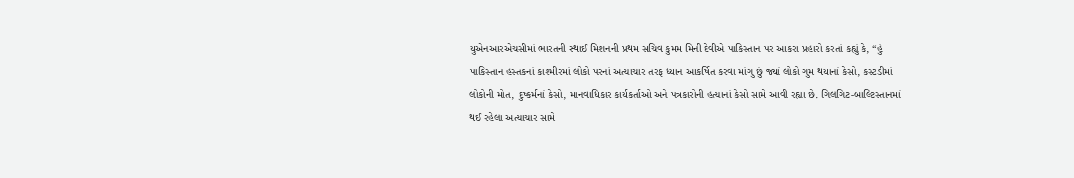યુએનઆરએચસીમાં ભારતની સ્થાઈ મિશનની પ્રથમ સચિવ કુમમ મિની દેવીએ પાકિસ્તાન પર આકરા પ્રહારો કરતાં કહ્યું કે, “હું પાકિસ્તાન હસ્તકનાં કાશ્મીરમાં લોકો પરનાં અત્યાચાર તરફ ધ્યાન આકર્ષિત કરવા માંગુ છું જ્યાં લોકો ગુમ થયાનાં કેસો, કસ્ટડીમાં લોકોની મોત, દુષ્કર્મનાં કેસો, માનવાધિકાર કાર્યકર્તાઓ અને પત્રકારોની હત્યાનાં કેસો સામે આવી રહ્યા છે. ગિલગિટ-બાલ્ટિસ્તાનમાં થઈ રહેલા અત્યાચાર સામે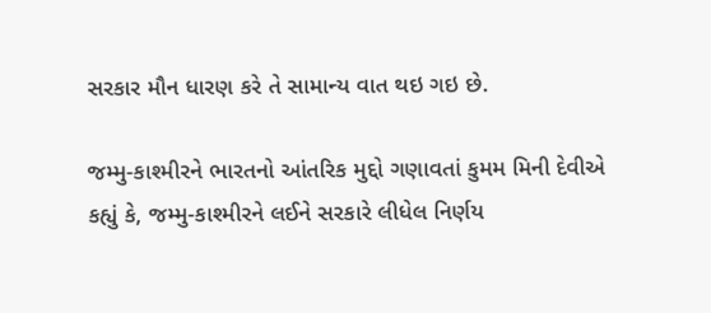સરકાર મૌન ધારણ કરે તે સામાન્ય વાત થઇ ગઇ છે.

જમ્મુ-કાશ્મીરને ભારતનો આંતરિક મુદ્દો ગણાવતાં કુમમ મિની દેવીએ કહ્યું કે, જમ્મુ-કાશ્મીરને લઈને સરકારે લીધેલ નિર્ણય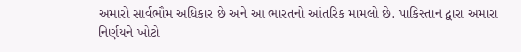અમારો સાર્વભૌમ અધિકાર છે અને આ ભારતનો આંતરિક મામલો છે. પાકિસ્તાન દ્વારા અમારા નિર્ણયને ખોટો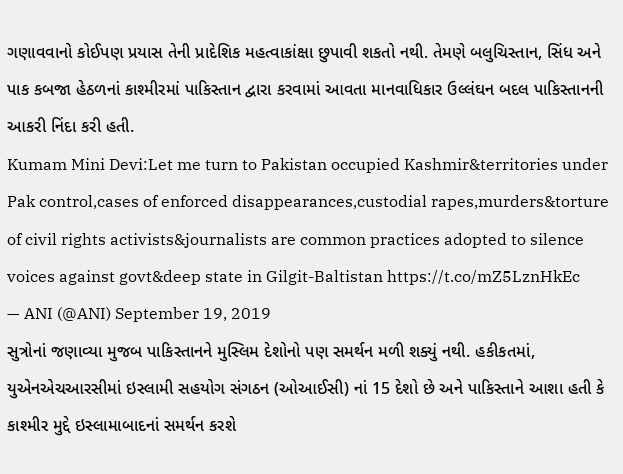ગણાવવાનો કોઈપણ પ્રયાસ તેની પ્રાદેશિક મહત્વાકાંક્ષા છુપાવી શકતો નથી. તેમણે બલુચિસ્તાન, સિંધ અને પાક કબજા હેઠળનાં કાશ્મીરમાં પાકિસ્તાન દ્વારા કરવામાં આવતા માનવાધિકાર ઉલ્લંઘન બદલ પાકિસ્તાનની આકરી નિંદા કરી હતી.
Kumam Mini Devi:Let me turn to Pakistan occupied Kashmir&territories under Pak control,cases of enforced disappearances,custodial rapes,murders&torture of civil rights activists&journalists are common practices adopted to silence voices against govt&deep state in Gilgit-Baltistan https://t.co/mZ5LznHkEc
— ANI (@ANI) September 19, 2019
સુત્રોનાં જણાવ્યા મુજબ પાકિસ્તાનને મુસ્લિમ દેશોનો પણ સમર્થન મળી શક્યું નથી. હકીકતમાં, યુએનએચઆરસીમાં ઇસ્લામી સહયોગ સંગઠન (ઓઆઈસી) નાં 15 દેશો છે અને પાકિસ્તાને આશા હતી કે કાશ્મીર મુદ્દે ઇસ્લામાબાદનાં સમર્થન કરશે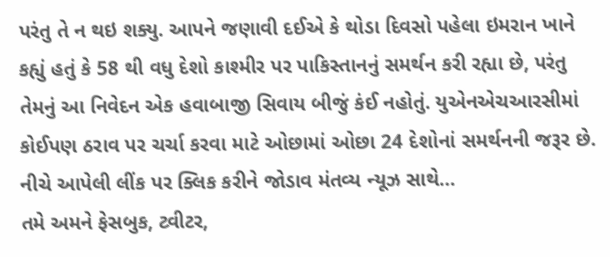પરંતુ તે ન થઇ શક્યુ. આપને જણાવી દઈએ કે થોડા દિવસો પહેલા ઇમરાન ખાને કહ્યું હતું કે 58 થી વધુ દેશો કાશ્મીર પર પાકિસ્તાનનું સમર્થન કરી રહ્યા છે, પરંતુ તેમનું આ નિવેદન એક હવાબાજી સિવાય બીજું કંઈ નહોતું. યુએનએચઆરસીમાં કોઈપણ ઠરાવ પર ચર્ચા કરવા માટે ઓછામાં ઓછા 24 દેશોનાં સમર્થનની જરૂર છે.
નીચે આપેલી લીંક પર ક્લિક કરીને જોડાવ મંતવ્ય ન્યૂઝ સાથે…
તમે અમને ફેસબુક, ટ્વીટર,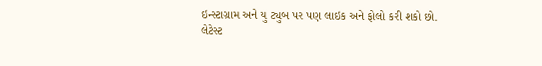ઇન્સ્ટાગ્રામ અને યુ ટ્યુબ પર પણ લાઇક અને ફોલો કરી શકો છો.
લેટેસ્ટ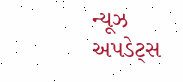ન્યૂઝ અપડેટ્સ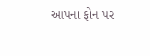આપના ફોન પર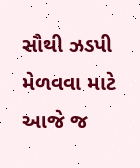સૌથી ઝડપી મેળવવા માટે આજે જ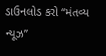ડાઉનલોડ કરો “મંતવ્ય ન્યૂઝ”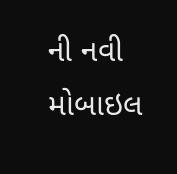ની નવી મોબાઇલ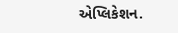એપ્લિકેશન.